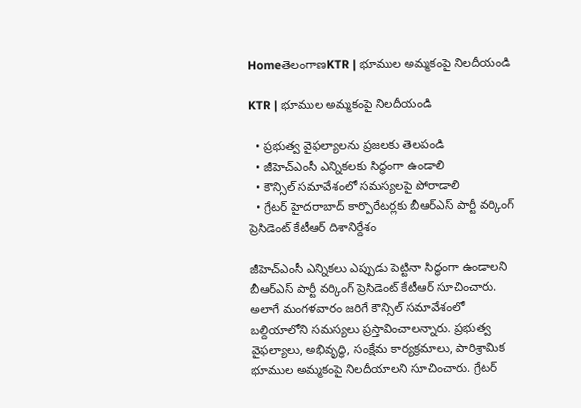HomeతెలంగాణKTR | భూముల అమ్మకంపై నిలదీయండి

KTR | భూముల అమ్మకంపై నిలదీయండి

  • ప్రభుత్వ వైఫల్యాలను ప్రజలకు తెలపండి
  • జీహెచ్ఎంసీ ఎన్నికలకు సిద్ధంగా ఉండాలి
  • కౌన్సిల్ సమావేశంలో సమస్యలపై పోరాడాలి
  • గ్రేటర్ హైదరాబాద్ కార్పొరేటర్లకు బీఆర్ఎస్ పార్టీ వర్కింగ్ ప్రెసిడెంట్ కేటీఆర్ దిశానిర్దేశం

జీహెచ్ఎంసీ ఎన్నికలు ఎప్పుడు పెట్టినా సిద్ధంగా ఉండాలని బీఆర్ఎస్ పార్టీ వర్కింగ్ ప్రెసిడెంట్ కేటీఆర్ సూచించారు. అలాగే మంగళవారం జరిగే కౌన్సిల్ సమావేశంలో బల్దియాలోని సమస్యలు ప్రస్తావించాలన్నారు. ప్రభుత్వ వైఫల్యాలు, అభివృద్ధి, సంక్షేమ కార్యక్రమాలు, పారిశ్రామిక భూముల అమ్మకంపై నిలదీయాలని సూచించారు. గ్రేటర్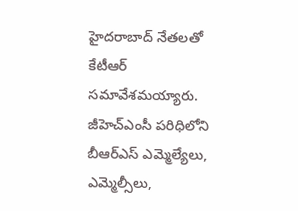హైదరాబాద్ నేతలతో కేటీఆర్ సమావేశమయ్యారు. జీహెచ్ఎంసీ పరిధిలోని బీఆర్ఎస్ ఎమ్మెల్యేలు, ఎమ్మెల్సీలు,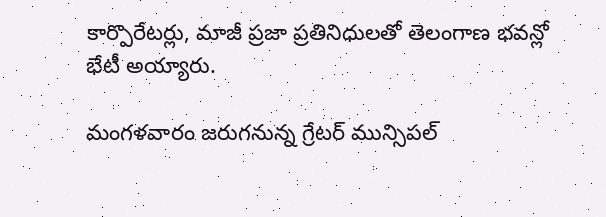కార్పొరేటర్లు, మాజీ ప్రజా ప్రతినిధులతో తెలంగాణ భవన్లో భేటీ అయ్యారు.

మంగళవారం జరుగనున్న గ్రేటర్ మున్సిపల్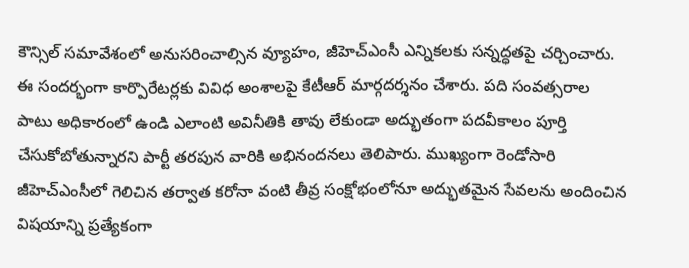కౌన్సిల్ సమావేశంలో అనుసరించాల్సిన వ్యూహం, జీహెచ్ఎంసీ ఎన్నికలకు సన్నద్ధతపై చర్చించారు. ఈ సందర్భంగా కార్పొరేటర్లకు వివిధ అంశాలపై కేటీఆర్ మార్గదర్శనం చేశారు. పది సంవత్సరాల పాటు అధికారంలో ఉండి ఎలాంటి అవినీతికి తావు లేకుండా అద్భుతంగా పదవీకాలం పూర్తి చేసుకోబోతున్నారని పార్టీ తరపున వారికి అభినందనలు తెలిపారు. ముఖ్యంగా రెండోసారి జీహెచ్ఎంసీలో గెలిచిన తర్వాత కరోనా వంటి తీవ్ర సంక్షోభంలోనూ అద్భుతమైన సేవలను అందించిన విషయాన్ని ప్రత్యేకంగా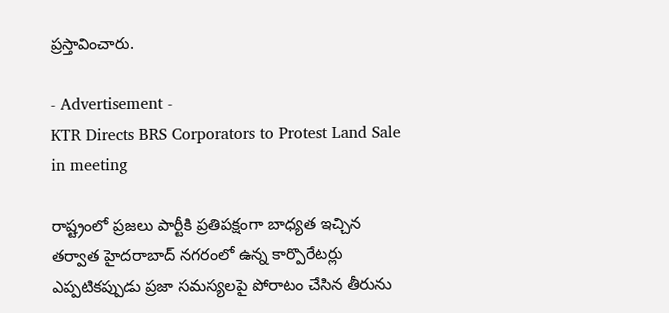ప్రస్తావించారు.

- Advertisement -
KTR Directs BRS Corporators to Protest Land Sale in meeting

రాష్ట్రంలో ప్రజలు పార్టీకి ప్రతిపక్షంగా బాధ్యత ఇచ్చిన తర్వాత హైదరాబాద్ నగరంలో ఉన్న కార్పొరేటర్లు ఎప్పటికప్పుడు ప్రజా సమస్యలపై పోరాటం చేసిన తీరును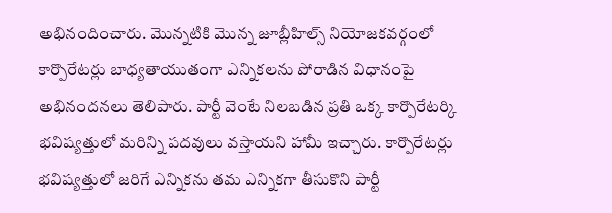అభినందించారు. మొన్నటికి మొన్న జూబ్లీహిల్స్ నియోజకవర్గంలో కార్పొరేటర్లు బాధ్యతాయుతంగా ఎన్నికలను పోరాడిన విధానంపై అభినందనలు తెలిపారు. పార్టీ వెంటే నిలబడిన ప్రతి ఒక్క కార్పొరేటర్కి భవిష్యత్తులో మరిన్ని పదవులు వస్తాయని హామీ ఇచ్చారు. కార్పొరేటర్లు భవిష్యత్తులో జరిగే ఎన్నికను తమ ఎన్నికగా తీసుకొని పార్టీ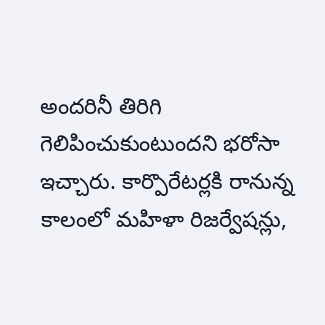అందరినీ తిరిగి గెలిపించుకుంటుందని భరోసా ఇచ్చారు. కార్పొరేటర్లకి రానున్న కాలంలో మహిళా రిజర్వేషన్లు,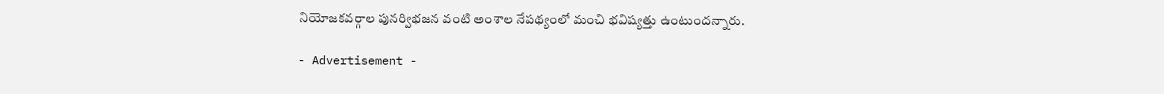నియోజకవర్గాల పునర్విభజన వంటి అంశాల నేపథ్యంలో మంచి భవిష్యత్తు ఉంటుందన్నారు.

- Advertisement -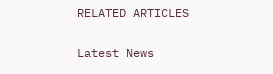RELATED ARTICLES

Latest News